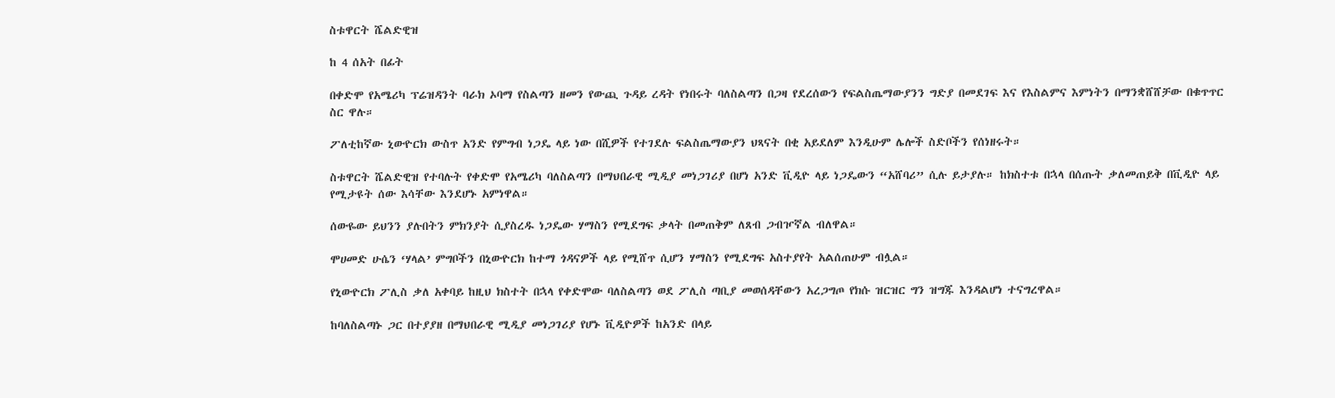ስቱዋርት ሼልድዊዝ

ከ 4 ሰአት በፊት

በቀድሞ የአሜሪካ ፕሬዝዳንት ባራክ ኦባማ የስልጣን ዘመን የውጪ ጉዳይ ረዳት የነበሩት ባለስልጣን በጋዛ የደረሰውን የፍልስጤማውያንን ግድያ በመደገፍ እና የእስልምና እምነትን በማንቋሸሸቻው በቁጥጥር ስር ዋሉ።

ፖለቲከኛው ኒውዮርክ ውስጥ አንድ የምግብ ነጋዴ ላይ ነው በሺዎች የተገደሉ ፍልስጤማውያን ህጻናት በቂ አይደለም እንዲሁም ሌሎች ስድቦችን የሰነዘሩት።

ስቱዋርት ሼልድዊዝ የተባሉት የቀድሞ የአሜሪካ ባለስልጣን በማህበራዊ ሚዲያ መነጋገሪያ በሆነ አንድ ቪዲዮ ላይ ነጋዴውን “አሸባሪ” ሲሉ ይታያሉ። ከክስተቱ በኋላ በሰጡት ቃለመጠይቅ በቪዲዮ ላይ የሚታዩት ሰው እሳቸው እንደሆኑ አምነዋል።

ሰውዬው ይህንን ያሉበትን ምክንያት ሲያስረዱ ነጋዴው ሃማስን የሚደግፍ ቃላት በመጠቅም ለጸብ ጋብዦኛል ብለዋል።

ሞሀመድ ሁሴን ‘ሃላል’ ምግቦችን በኒውዮርክ ከተማ ጎዳናዎች ላይ የሚሸጥ ሲሆን ሃማስን የሚደግፍ አስተያየት አልሰጠሁም ብሏል።

የኒውዮርክ ፖሊስ ቃለ አቀባይ ከዚህ ክስተት በኋላ የቀድሞው ባለስልጣን ወደ ፖሊስ ጣቢያ መወሰዳቸውን አረጋግጦ የክሱ ዝርዝር ግን ዝግጁ እንዳልሆነ ተናግረዋል።

ከባለስልጣኑ ጋር በተያያዘ በማህበራዊ ሚዲያ መነጋገሪያ የሆኑ ቪዲዮዎች ከአንድ በላይ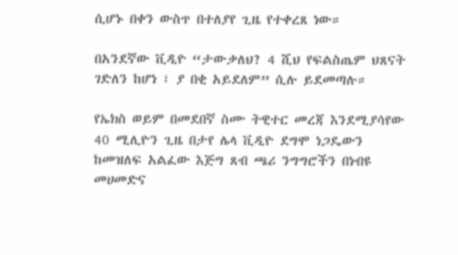ሲሆኑ በቀን ውስጥ በተለያየ ጊዜ የተቀረጸ ነው።

በአንደኛው ቪዲዮ “ታውቃለህ? 4 ሺህ የፍልስጤም ህጸናት ገድለን ከሆነ ፣ ያ በቂ አይደለም” ሲሉ ይደመጣሉ።

የኤክስ ወይም በመደበኛ ስሙ ትዊተር መረጃ እንደሚያሳየው 40 ሚሊዮን ጊዜ በታየ ሌላ ቪዲዮ ደግሞ ነጋዴውን ከመዝለፍ አልፈው እጅግ ጸብ ጫሪ ንግግሮችን በነብዩ መሀመድና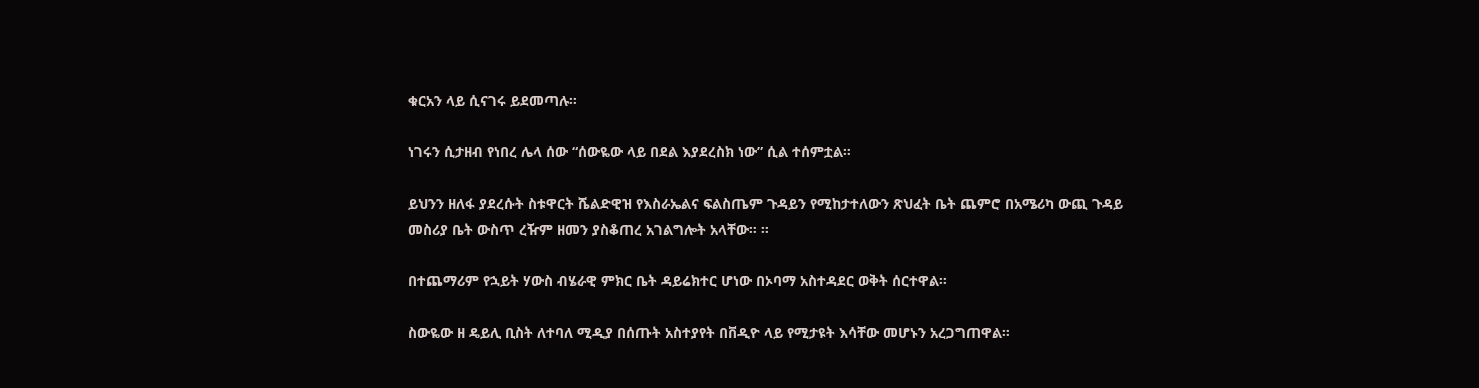ቁርአን ላይ ሲናገሩ ይደመጣሉ።

ነገሩን ሲታዘብ የነበረ ሌላ ሰው “ሰውዬው ላይ በደል እያደረስክ ነው” ሲል ተሰምቷል።

ይህንን ዘለፋ ያደረሱት ስቱዋርት ሼልድዊዝ የእስራኤልና ፍልስጤም ጉዳይን የሚከታተለውን ጽህፈት ቤት ጨምሮ በአሜሪካ ውጪ ጉዳይ መስሪያ ቤት ውስጥ ረዥም ዘመን ያስቆጠረ አገልግሎት አላቸው። ።

በተጨማሪም የኋይት ሃውስ ብሄራዊ ምክር ቤት ዳይሬክተር ሆነው በኦባማ አስተዳደር ወቅት ሰርተዋል።

ስውዬው ዘ ዴይሊ ቢስት ለተባለ ሚዲያ በሰጡት አስተያየት በቨዲዮ ላይ የሚታዩት እሳቸው መሆኑን አረጋግጠዋል።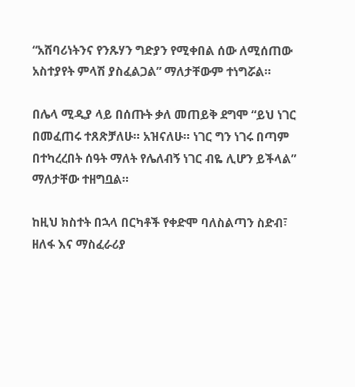“አሸባሪነትንና የንጹሃን ግድያን የሚቀበል ሰው ለሚሰጠው አስተያየት ምላሽ ያስፈልጋል” ማለታቸውም ተነግሯል።

በሌላ ሚዲያ ላይ በሰጡት ቃለ መጠይቅ ደግሞ “ይህ ነገር በመፈጠሩ ተጸጽቻለሁ። አዝናለሁ። ነገር ግን ነገሩ በጣም በተካረረበት ሰዓት ማለት የሌለብኝ ነገር ብዬ ሊሆን ይችላል” ማለታቸው ተዘግቧል።

ከዚህ ክስተት በኋላ በርካቶች የቀድሞ ባለስልጣን ስድብ፣ ዘለፋ እና ማስፈራሪያ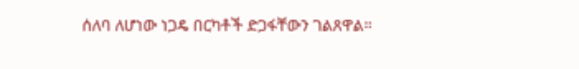ሰለባ ለሆነው ነጋዴ በርካቶች ድጋፋቸውን ገልጸዋል።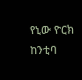የኒው ዮርክ ከንቲባ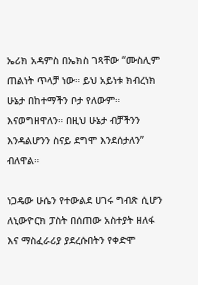ኤሪክ አዳምስ በኤክስ ገጻቸው “ሙስሊም ጠልነት ጥላቻ ነው። ይህ አይነቱ ክብረነክ ሁኔታ በከተማችን ቦታ የለውም። እናወግዘዋለን። በዚህ ሁኔታ ብቻችንን እንዳልሆንን ስናይ ደግሞ እንደሰታለን” ብለዋል።

ነጋዴው ሁሴን የተውልደ ሀገሩ ግብጽ ሲሆን ለኒውዮርክ ፓስት በሰጠው አስተያት ዘለፋ እና ማስፈራሪያ ያደረሱበትን የቀድሞ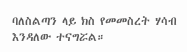ባለስልጣን ላይ ክስ የመመስረት ሃሳብ እንዳለው ተናግሯል።